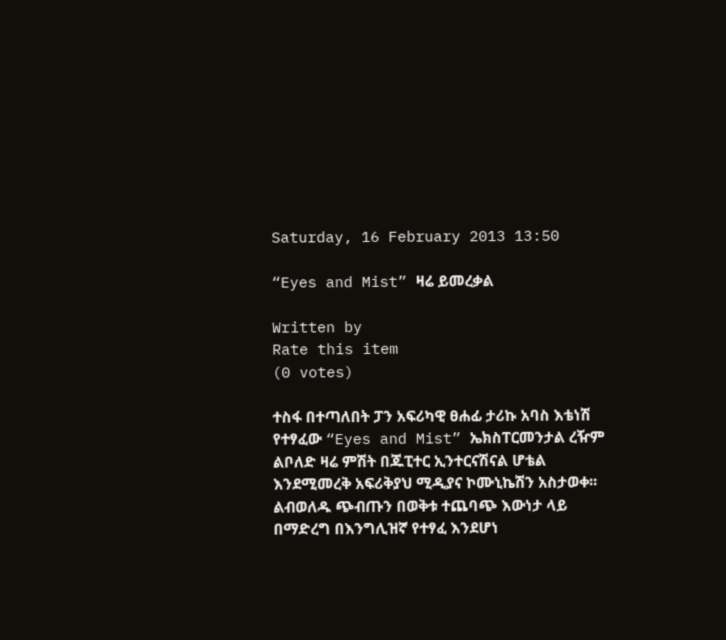Saturday, 16 February 2013 13:50

“Eyes and Mist” ዛሬ ይመረቃል

Written by
Rate this item
(0 votes)

ተስፋ በተጣለበት ፓን አፍሪካዊ ፀሐፊ ታሪኩ አባስ እቴነሽ የተፃፈው “Eyes and Mist” ኤክስፐርመንታል ረዥም ልቦለድ ዛሬ ምሽት በጁፒተር ኢንተርናሽናል ሆቴል እንደሚመረቅ አፍሪቅያህ ሚዲያና ኮሙኒኬሽን አስታወቀ፡፡ ልብወለዱ ጭብጡን በወቅቱ ተጨባጭ እውነታ ላይ በማድረግ በእንግሊዝኛ የተፃፈ እንደሆነ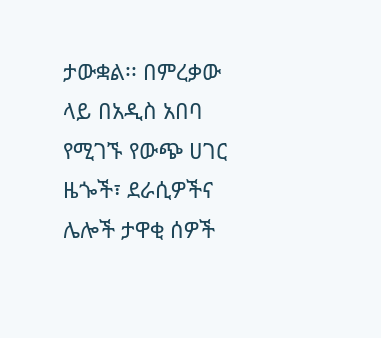ታውቋል፡፡ በምረቃው ላይ በአዲስ አበባ የሚገኙ የውጭ ሀገር ዜጐች፣ ደራሲዎችና ሌሎች ታዋቂ ሰዎች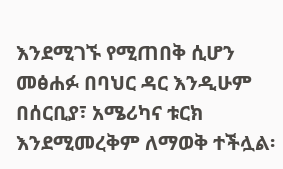እንደሚገኙ የሚጠበቅ ሲሆን መፅሐፉ በባህር ዳር እንዲሁም በሰርቢያ፣ አሜሪካና ቱርክ እንደሚመረቅም ለማወቅ ተችሏል፡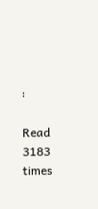፡

Read 3183 times